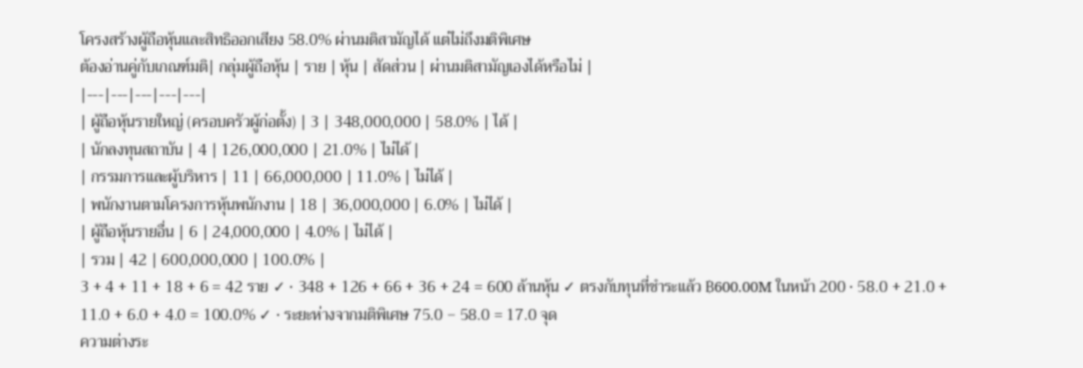โครงสร้างผู้ถือหุ้นและสิทธิออกเสียง 58.0% ผ่านมติสามัญได้ แต่ไม่ถึงมติพิเศษ
ต้องอ่านคู่กับเกณฑ์มติ| กลุ่มผู้ถือหุ้น | ราย | หุ้น | สัดส่วน | ผ่านมติสามัญเองได้หรือไม่ |
|---|---|---|---|---|
| ผู้ถือหุ้นรายใหญ่ (ครอบครัวผู้ก่อตั้ง) | 3 | 348,000,000 | 58.0% | ได้ |
| นักลงทุนสถาบัน | 4 | 126,000,000 | 21.0% | ไม่ได้ |
| กรรมการและผู้บริหาร | 11 | 66,000,000 | 11.0% | ไม่ได้ |
| พนักงานตามโครงการหุ้นพนักงาน | 18 | 36,000,000 | 6.0% | ไม่ได้ |
| ผู้ถือหุ้นรายอื่น | 6 | 24,000,000 | 4.0% | ไม่ได้ |
| รวม | 42 | 600,000,000 | 100.0% |
3 + 4 + 11 + 18 + 6 = 42 ราย ✓ · 348 + 126 + 66 + 36 + 24 = 600 ล้านหุ้น ✓ ตรงกับทุนที่ชำระแล้ว ฿600.00M ในหน้า 200 · 58.0 + 21.0 + 11.0 + 6.0 + 4.0 = 100.0% ✓ · ระยะห่างจากมติพิเศษ 75.0 − 58.0 = 17.0 จุด
ความต่างระ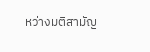หว่างมติสามัญ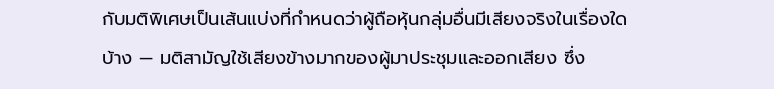กับมติพิเศษเป็นเส้นแบ่งที่กำหนดว่าผู้ถือหุ้นกลุ่มอื่นมีเสียงจริงในเรื่องใดบ้าง — มติสามัญใช้เสียงข้างมากของผู้มาประชุมและออกเสียง ซึ่ง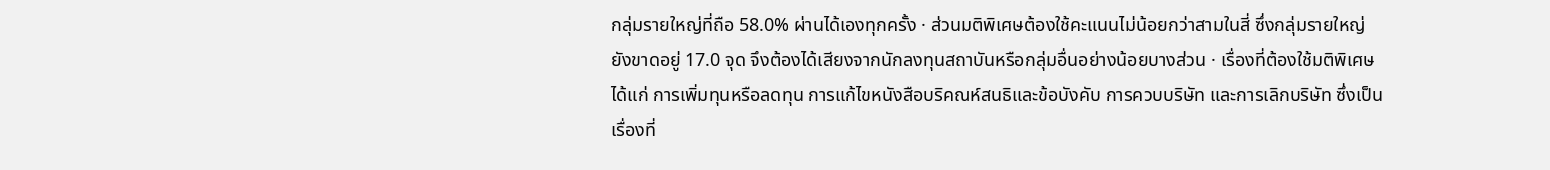กลุ่มรายใหญ่ที่ถือ 58.0% ผ่านได้เองทุกครั้ง · ส่วนมติพิเศษต้องใช้คะแนนไม่น้อยกว่าสามในสี่ ซึ่งกลุ่มรายใหญ่ยังขาดอยู่ 17.0 จุด จึงต้องได้เสียงจากนักลงทุนสถาบันหรือกลุ่มอื่นอย่างน้อยบางส่วน · เรื่องที่ต้องใช้มติพิเศษได้แก่ การเพิ่มทุนหรือลดทุน การแก้ไขหนังสือบริคณห์สนธิและข้อบังคับ การควบบริษัท และการเลิกบริษัท ซึ่งเป็นเรื่องที่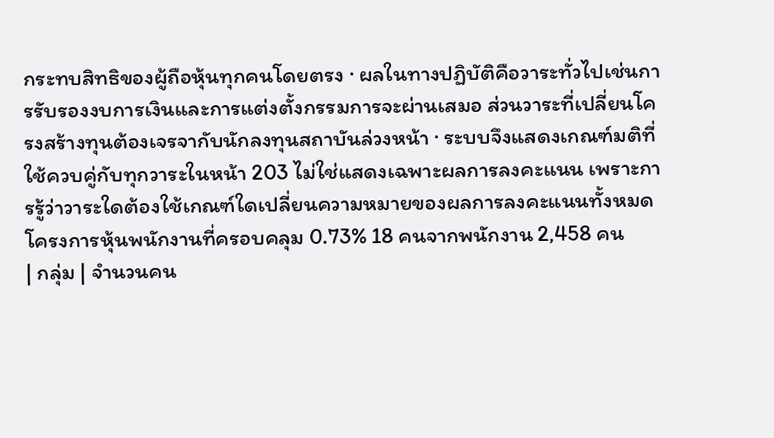กระทบสิทธิของผู้ถือหุ้นทุกคนโดยตรง · ผลในทางปฏิบัติคือวาระทั่วไปเช่นการรับรองงบการเงินและการแต่งตั้งกรรมการจะผ่านเสมอ ส่วนวาระที่เปลี่ยนโครงสร้างทุนต้องเจรจากับนักลงทุนสถาบันล่วงหน้า · ระบบจึงแสดงเกณฑ์มติที่ใช้ควบคู่กับทุกวาระในหน้า 203 ไม่ใช่แสดงเฉพาะผลการลงคะแนน เพราะการรู้ว่าวาระใดต้องใช้เกณฑ์ใดเปลี่ยนความหมายของผลการลงคะแนนทั้งหมด
โครงการหุ้นพนักงานที่ครอบคลุม 0.73% 18 คนจากพนักงาน 2,458 คน
| กลุ่ม | จำนวนคน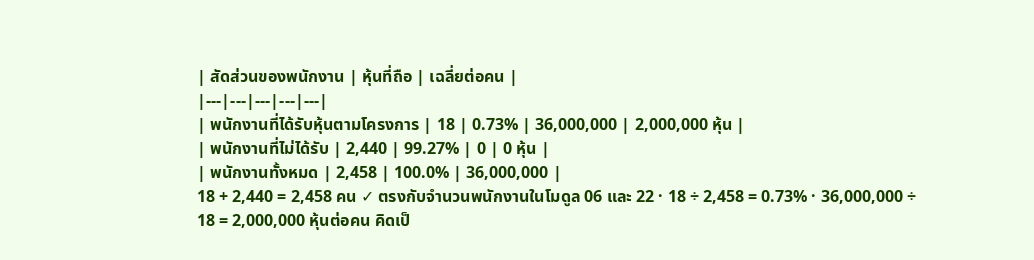| สัดส่วนของพนักงาน | หุ้นที่ถือ | เฉลี่ยต่อคน |
|---|---|---|---|---|
| พนักงานที่ได้รับหุ้นตามโครงการ | 18 | 0.73% | 36,000,000 | 2,000,000 หุ้น |
| พนักงานที่ไม่ได้รับ | 2,440 | 99.27% | 0 | 0 หุ้น |
| พนักงานทั้งหมด | 2,458 | 100.0% | 36,000,000 |
18 + 2,440 = 2,458 คน ✓ ตรงกับจำนวนพนักงานในโมดูล 06 และ 22 · 18 ÷ 2,458 = 0.73% · 36,000,000 ÷ 18 = 2,000,000 หุ้นต่อคน คิดเป็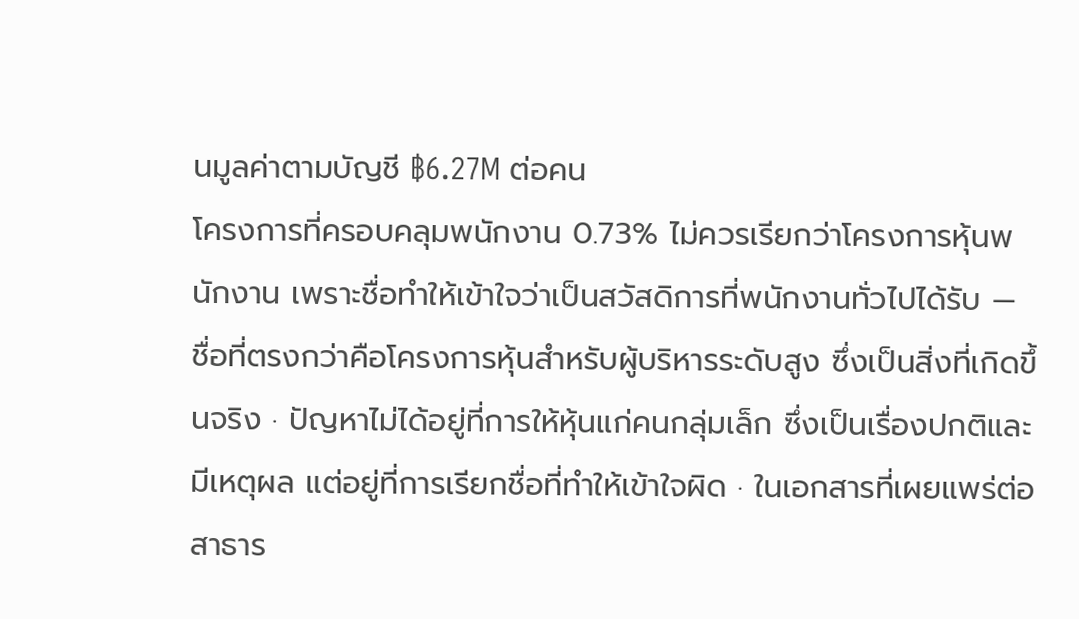นมูลค่าตามบัญชี ฿6.27M ต่อคน
โครงการที่ครอบคลุมพนักงาน 0.73% ไม่ควรเรียกว่าโครงการหุ้นพนักงาน เพราะชื่อทำให้เข้าใจว่าเป็นสวัสดิการที่พนักงานทั่วไปได้รับ — ชื่อที่ตรงกว่าคือโครงการหุ้นสำหรับผู้บริหารระดับสูง ซึ่งเป็นสิ่งที่เกิดขึ้นจริง · ปัญหาไม่ได้อยู่ที่การให้หุ้นแก่คนกลุ่มเล็ก ซึ่งเป็นเรื่องปกติและมีเหตุผล แต่อยู่ที่การเรียกชื่อที่ทำให้เข้าใจผิด · ในเอกสารที่เผยแพร่ต่อสาธาร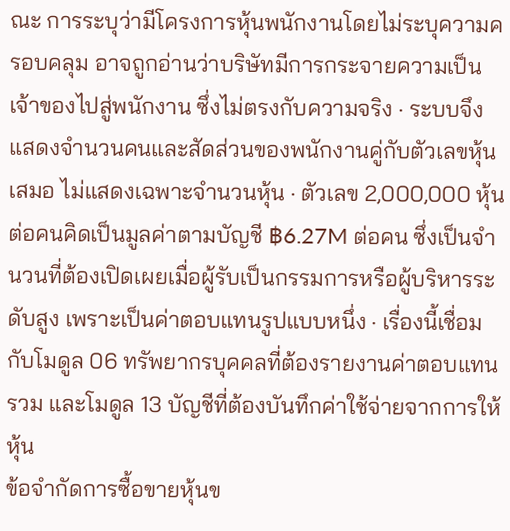ณะ การระบุว่ามีโครงการหุ้นพนักงานโดยไม่ระบุความครอบคลุม อาจถูกอ่านว่าบริษัทมีการกระจายความเป็นเจ้าของไปสู่พนักงาน ซึ่งไม่ตรงกับความจริง · ระบบจึงแสดงจำนวนคนและสัดส่วนของพนักงานคู่กับตัวเลขหุ้นเสมอ ไม่แสดงเฉพาะจำนวนหุ้น · ตัวเลข 2,000,000 หุ้นต่อคนคิดเป็นมูลค่าตามบัญชี ฿6.27M ต่อคน ซึ่งเป็นจำนวนที่ต้องเปิดเผยเมื่อผู้รับเป็นกรรมการหรือผู้บริหารระดับสูง เพราะเป็นค่าตอบแทนรูปแบบหนึ่ง · เรื่องนี้เชื่อมกับโมดูล 06 ทรัพยากรบุคคลที่ต้องรายงานค่าตอบแทนรวม และโมดูล 13 บัญชีที่ต้องบันทึกค่าใช้จ่ายจากการให้หุ้น
ข้อจำกัดการซื้อขายหุ้นข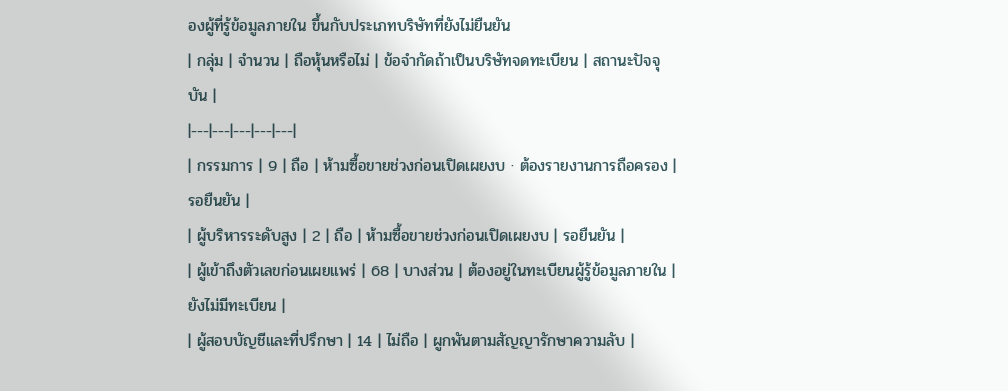องผู้ที่รู้ข้อมูลภายใน ขึ้นกับประเภทบริษัทที่ยังไม่ยืนยัน
| กลุ่ม | จำนวน | ถือหุ้นหรือไม่ | ข้อจำกัดถ้าเป็นบริษัทจดทะเบียน | สถานะปัจจุบัน |
|---|---|---|---|---|
| กรรมการ | 9 | ถือ | ห้ามซื้อขายช่วงก่อนเปิดเผยงบ · ต้องรายงานการถือครอง | รอยืนยัน |
| ผู้บริหารระดับสูง | 2 | ถือ | ห้ามซื้อขายช่วงก่อนเปิดเผยงบ | รอยืนยัน |
| ผู้เข้าถึงตัวเลขก่อนเผยแพร่ | 68 | บางส่วน | ต้องอยู่ในทะเบียนผู้รู้ข้อมูลภายใน | ยังไม่มีทะเบียน |
| ผู้สอบบัญชีและที่ปรึกษา | 14 | ไม่ถือ | ผูกพันตามสัญญารักษาความลับ |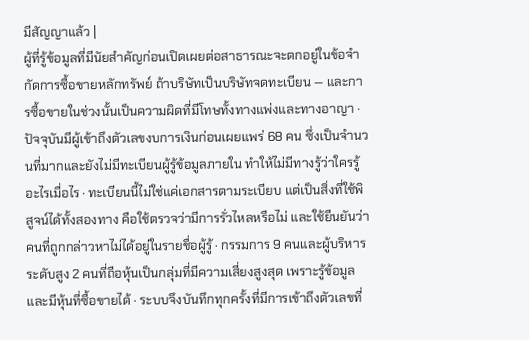มีสัญญาแล้ว |
ผู้ที่รู้ข้อมูลที่มีนัยสำคัญก่อนเปิดเผยต่อสาธารณะจะตกอยู่ในข้อจำกัดการซื้อขายหลักทรัพย์ ถ้าบริษัทเป็นบริษัทจดทะเบียน — และการซื้อขายในช่วงนั้นเป็นความผิดที่มีโทษทั้งทางแพ่งและทางอาญา · ปัจจุบันมีผู้เข้าถึงตัวเลขงบการเงินก่อนเผยแพร่ 68 คน ซึ่งเป็นจำนวนที่มากและยังไม่มีทะเบียนผู้รู้ข้อมูลภายใน ทำให้ไม่มีทางรู้ว่าใครรู้อะไรเมื่อไร · ทะเบียนนี้ไม่ใช่แค่เอกสารตามระเบียบ แต่เป็นสิ่งที่ใช้พิสูจน์ได้ทั้งสองทาง คือใช้ตรวจว่ามีการรั่วไหลหรือไม่ และใช้ยืนยันว่าคนที่ถูกกล่าวหาไม่ได้อยู่ในรายชื่อผู้รู้ · กรรมการ 9 คนและผู้บริหารระดับสูง 2 คนที่ถือหุ้นเป็นกลุ่มที่มีความเสี่ยงสูงสุด เพราะรู้ข้อมูลและมีหุ้นที่ซื้อขายได้ · ระบบจึงบันทึกทุกครั้งที่มีการเข้าถึงตัวเลขที่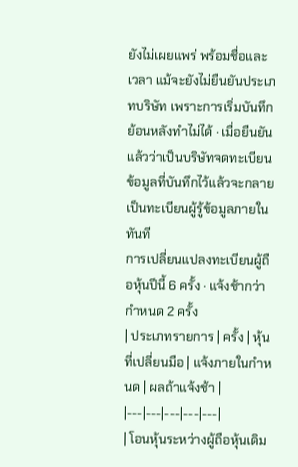ยังไม่เผยแพร่ พร้อมชื่อและเวลา แม้จะยังไม่ยืนยันประเภทบริษัท เพราะการเริ่มบันทึกย้อนหลังทำไม่ได้ · เมื่อยืนยันแล้วว่าเป็นบริษัทจดทะเบียน ข้อมูลที่บันทึกไว้แล้วจะกลายเป็นทะเบียนผู้รู้ข้อมูลภายในทันที
การเปลี่ยนแปลงทะเบียนผู้ถือหุ้นปีนี้ 6 ครั้ง · แจ้งช้ากว่ากำหนด 2 ครั้ง
| ประเภทรายการ | ครั้ง | หุ้นที่เปลี่ยนมือ | แจ้งภายในกำหนด | ผลถ้าแจ้งช้า |
|---|---|---|---|---|
| โอนหุ้นระหว่างผู้ถือหุ้นเดิม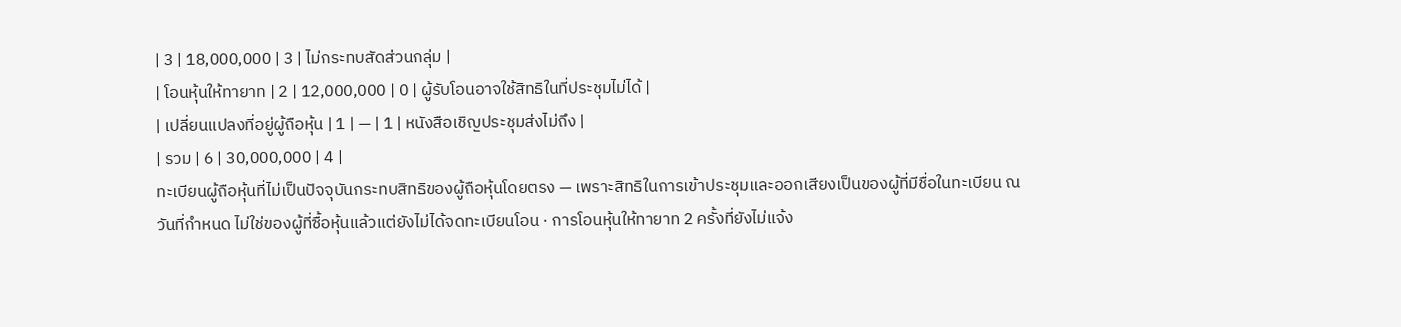| 3 | 18,000,000 | 3 | ไม่กระทบสัดส่วนกลุ่ม |
| โอนหุ้นให้ทายาท | 2 | 12,000,000 | 0 | ผู้รับโอนอาจใช้สิทธิในที่ประชุมไม่ได้ |
| เปลี่ยนแปลงที่อยู่ผู้ถือหุ้น | 1 | — | 1 | หนังสือเชิญประชุมส่งไม่ถึง |
| รวม | 6 | 30,000,000 | 4 |
ทะเบียนผู้ถือหุ้นที่ไม่เป็นปัจจุบันกระทบสิทธิของผู้ถือหุ้นโดยตรง — เพราะสิทธิในการเข้าประชุมและออกเสียงเป็นของผู้ที่มีชื่อในทะเบียน ณ วันที่กำหนด ไม่ใช่ของผู้ที่ซื้อหุ้นแล้วแต่ยังไม่ได้จดทะเบียนโอน · การโอนหุ้นให้ทายาท 2 ครั้งที่ยังไม่แจ้ง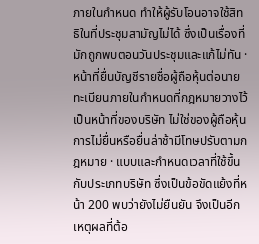ภายในกำหนด ทำให้ผู้รับโอนอาจใช้สิทธิในที่ประชุมสามัญไม่ได้ ซึ่งเป็นเรื่องที่มักถูกพบตอนวันประชุมและแก้ไม่ทัน · หน้าที่ยื่นบัญชีรายชื่อผู้ถือหุ้นต่อนายทะเบียนภายในกำหนดที่กฎหมายวางไว้เป็นหน้าที่ของบริษัท ไม่ใช่ของผู้ถือหุ้น การไม่ยื่นหรือยื่นล่าช้ามีโทษปรับตามกฎหมาย · แบบและกำหนดเวลาที่ใช้ขึ้นกับประเภทบริษัท ซึ่งเป็นข้อขัดแย้งที่หน้า 200 พบว่ายังไม่ยืนยัน จึงเป็นอีกเหตุผลที่ต้อ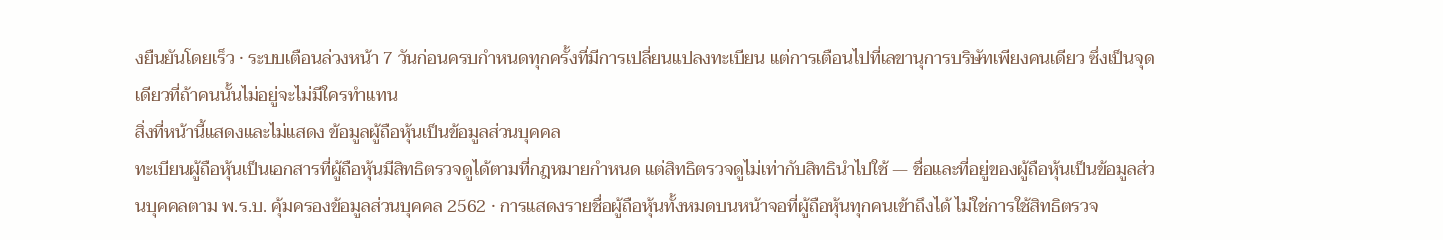งยืนยันโดยเร็ว · ระบบเตือนล่วงหน้า 7 วันก่อนครบกำหนดทุกครั้งที่มีการเปลี่ยนแปลงทะเบียน แต่การเตือนไปที่เลขานุการบริษัทเพียงคนเดียว ซึ่งเป็นจุดเดียวที่ถ้าคนนั้นไม่อยู่จะไม่มีใครทำแทน
สิ่งที่หน้านี้แสดงและไม่แสดง ข้อมูลผู้ถือหุ้นเป็นข้อมูลส่วนบุคคล
ทะเบียนผู้ถือหุ้นเป็นเอกสารที่ผู้ถือหุ้นมีสิทธิตรวจดูได้ตามที่กฎหมายกำหนด แต่สิทธิตรวจดูไม่เท่ากับสิทธินำไปใช้ — ชื่อและที่อยู่ของผู้ถือหุ้นเป็นข้อมูลส่วนบุคคลตาม พ.ร.บ. คุ้มครองข้อมูลส่วนบุคคล 2562 · การแสดงรายชื่อผู้ถือหุ้นทั้งหมดบนหน้าจอที่ผู้ถือหุ้นทุกคนเข้าถึงได้ ไม่ใช่การใช้สิทธิตรวจ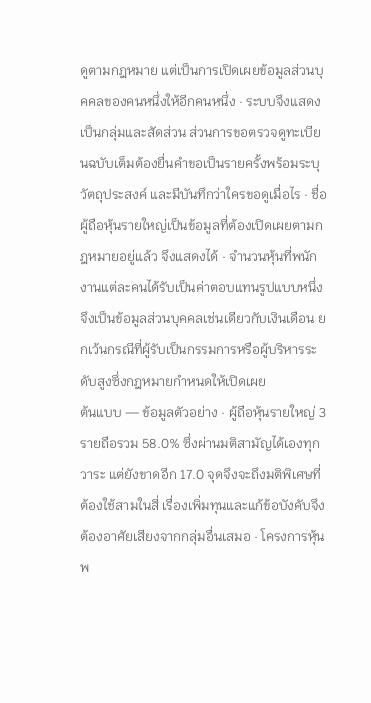ดูตามกฎหมาย แต่เป็นการเปิดเผยข้อมูลส่วนบุคคลของคนหนึ่งให้อีกคนหนึ่ง · ระบบจึงแสดงเป็นกลุ่มและสัดส่วน ส่วนการขอตรวจดูทะเบียนฉบับเต็มต้องยื่นคำขอเป็นรายครั้งพร้อมระบุวัตถุประสงค์ และมีบันทึกว่าใครขอดูเมื่อไร · ชื่อผู้ถือหุ้นรายใหญ่เป็นข้อมูลที่ต้องเปิดเผยตามกฎหมายอยู่แล้ว จึงแสดงได้ · จำนวนหุ้นที่พนักงานแต่ละคนได้รับเป็นค่าตอบแทนรูปแบบหนึ่ง จึงเป็นข้อมูลส่วนบุคคลเช่นเดียวกับเงินเดือน ยกเว้นกรณีที่ผู้รับเป็นกรรมการหรือผู้บริหารระดับสูงซึ่งกฎหมายกำหนดให้เปิดเผย
ต้นแบบ — ข้อมูลตัวอย่าง · ผู้ถือหุ้นรายใหญ่ 3 รายถือรวม 58.0% ซึ่งผ่านมติสามัญได้เองทุกวาระ แต่ยังขาดอีก 17.0 จุดจึงจะถึงมติพิเศษที่ต้องใช้สามในสี่ เรื่องเพิ่มทุนและแก้ข้อบังคับจึงต้องอาศัยเสียงจากกลุ่มอื่นเสมอ · โครงการหุ้นพ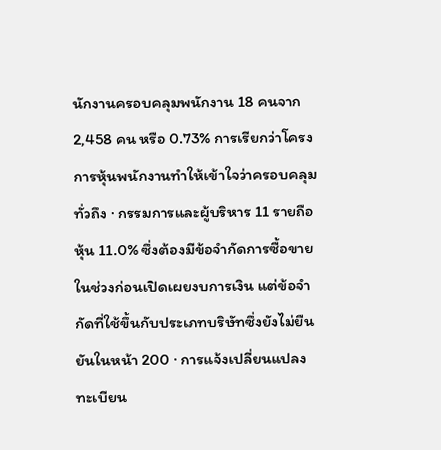นักงานครอบคลุมพนักงาน 18 คนจาก 2,458 คน หรือ 0.73% การเรียกว่าโครงการหุ้นพนักงานทำให้เข้าใจว่าครอบคลุมทั่วถึง · กรรมการและผู้บริหาร 11 รายถือหุ้น 11.0% ซึ่งต้องมีข้อจำกัดการซื้อขายในช่วงก่อนเปิดเผยงบการเงิน แต่ข้อจำกัดที่ใช้ขึ้นกับประเภทบริษัทซึ่งยังไม่ยืนยันในหน้า 200 · การแจ้งเปลี่ยนแปลงทะเบียน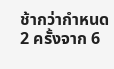ช้ากว่ากำหนด 2 ครั้งจาก 6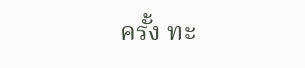ครั้ง ทะ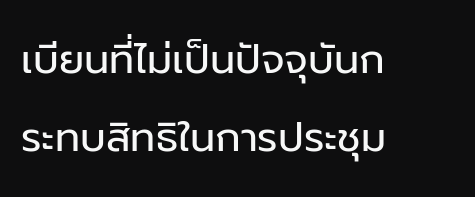เบียนที่ไม่เป็นปัจจุบันกระทบสิทธิในการประชุม